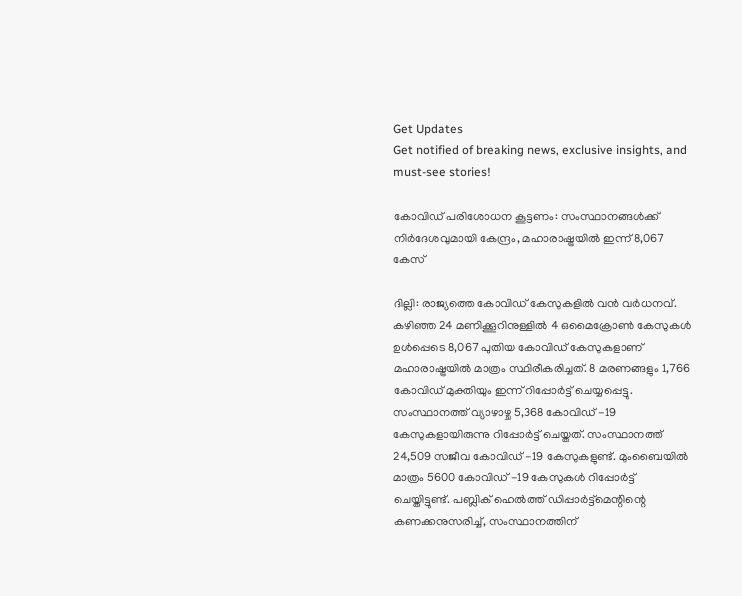Get Updates
Get notified of breaking news, exclusive insights, and must-see stories!

കോവിഡ് പരിശോധന കൂട്ടണം: സംസ്ഥാനങ്ങള്‍ക്ക് നിർദേശവുമായി കേന്ദ്രം, മഹാരാഷ്ട്രയില്‍ ഇന്ന് 8,067 കേസ്

ദില്ലി: രാജ്യത്തെ കോവിഡ് കേസുകളില്‍ വന്‍ വർധനവ്. കഴിഞ്ഞ 24 മണിക്കൂറിനുള്ളിൽ 4 ഒമൈക്രോൺ കേസുകൾ ഉൾപ്പെടെ 8,067 പുതിയ കോവിഡ് കേസുകളാണ് മഹാരാഷ്ട്രയില്‍ മാത്രം സ്ഥിരീകരിച്ചത്. 8 മരണങ്ങളും 1,766 കോവിഡ് മുക്തിയും ഇന്ന് റിപ്പോർട്ട് ചെയ്യപ്പെട്ടു. സംസ്ഥാനത്ത് വ്യാഴാഴ്ച 5,368 കോവിഡ് -19 കേസുകളായിരുന്നു റിപ്പോർട്ട് ചെയ്തത്. സംസ്ഥാനത്ത് 24,509 സജീവ കോവിഡ് -19 കേസുകളുണ്ട്. മുംബൈയിൽ മാത്രം 5600 കോവിഡ് -19 കേസുകൾ റിപ്പോർട്ട് ചെയ്തിട്ടുണ്ട്. പബ്ലിക് ഹെൽത്ത് ഡിപ്പാർട്ട്‌മെന്റിന്റെ കണക്കനുസരിച്ച്, സംസ്ഥാനത്തിന്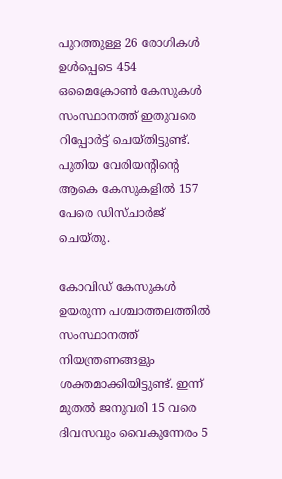പുറത്തുള്ള 26 രോഗികൾ ഉൾപ്പെടെ 454 ഒമൈക്രോണ്‍ കേസുകൾ സംസ്ഥാനത്ത് ഇതുവരെ റിപ്പോർട്ട് ചെയ്തിട്ടുണ്ട്. പുതിയ വേരിയന്റിന്റെ ആകെ കേസുകളിൽ 157 പേരെ ഡിസ്ചാർജ് ചെയ്തു.

കോവിഡ് കേസുകള്‍ ഉയരുന്ന പശ്ചാത്തലത്തില്‍ സംസ്ഥാനത്ത് നിയന്ത്രണങ്ങളും ശക്തമാക്കിയിട്ടുണ്ട്. ഇന്ന് മുതൽ ജനുവരി 15 വരെ ദിവസവും വൈകുന്നേരം 5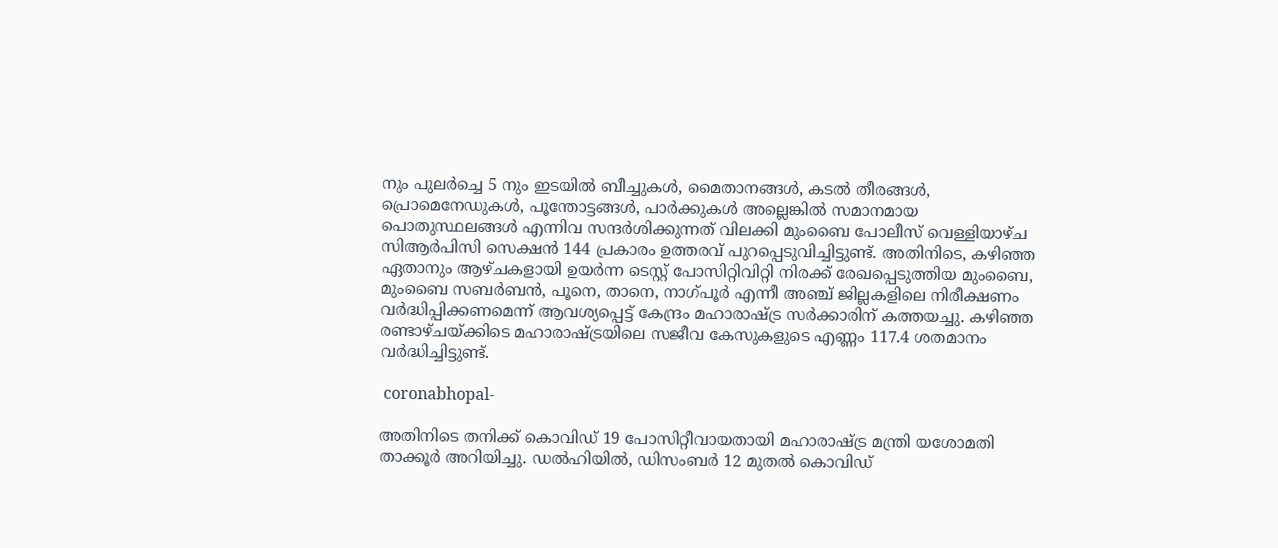നും പുലർച്ചെ 5 നും ഇടയിൽ ബീച്ചുകൾ, മൈതാനങ്ങൾ, കടൽ തീരങ്ങള്‍, പ്രൊമെനേഡുകൾ, പൂന്തോട്ടങ്ങൾ, പാർക്കുകൾ അല്ലെങ്കിൽ സമാനമായ പൊതുസ്ഥലങ്ങൾ എന്നിവ സന്ദർശിക്കുന്നത് വിലക്കി മുംബൈ പോലീസ് വെള്ളിയാഴ്ച സിആർപിസി സെക്ഷൻ 144 പ്രകാരം ഉത്തരവ് പുറപ്പെടുവിച്ചിട്ടുണ്ട്. അതിനിടെ, കഴിഞ്ഞ ഏതാനും ആഴ്ചകളായി ഉയർന്ന ടെസ്റ്റ് പോസിറ്റിവിറ്റി നിരക്ക് രേഖപ്പെടുത്തിയ മുംബൈ, മുംബൈ സബർബൻ, പൂനെ, താനെ, നാഗ്പൂർ എന്നീ അഞ്ച് ജില്ലകളിലെ നിരീക്ഷണം വർദ്ധിപ്പിക്കണമെന്ന് ആവശ്യപ്പെട്ട് കേന്ദ്രം മഹാരാഷ്ട്ര സർക്കാരിന് കത്തയച്ചു. കഴിഞ്ഞ രണ്ടാഴ്ചയ്ക്കിടെ മഹാരാഷ്ട്രയിലെ സജീവ കേസുകളുടെ എണ്ണം 117.4 ശതമാനം വർദ്ധിച്ചിട്ടുണ്ട്.

 coronabhopal-

അതിനിടെ തനിക്ക് കൊവിഡ് 19 പോസിറ്റീവായതായി മഹാരാഷ്ട്ര മന്ത്രി യശോമതി താക്കൂർ അറിയിച്ചു. ഡൽഹിയിൽ, ഡിസംബർ 12 മുതൽ കൊവിഡ്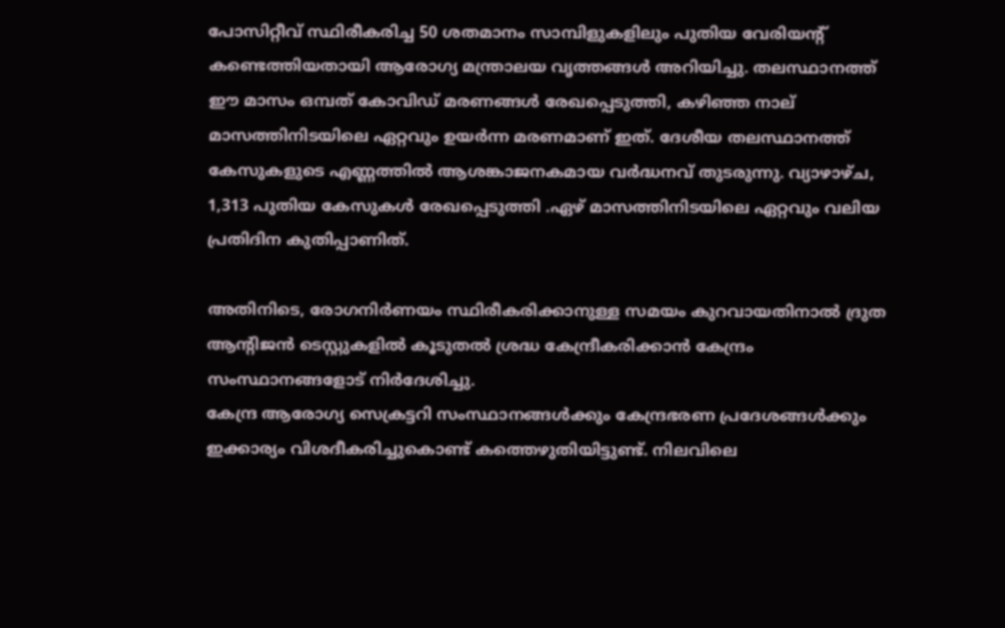പോസിറ്റീവ് സ്ഥിരീകരിച്ച 50 ശതമാനം സാമ്പിളുകളിലും പുതിയ വേരിയന്റ് കണ്ടെത്തിയതായി ആരോഗ്യ മന്ത്രാലയ വൃത്തങ്ങൾ അറിയിച്ചു. തലസ്ഥാനത്ത് ഈ മാസം ഒമ്പത് കോവിഡ് മരണങ്ങൾ രേഖപ്പെടുത്തി, കഴിഞ്ഞ നാല് മാസത്തിനിടയിലെ ഏറ്റവും ഉയർന്ന മരണമാണ് ഇത്. ദേശീയ തലസ്ഥാനത്ത് കേസുകളുടെ എണ്ണത്തിൽ ആശങ്കാജനകമായ വർദ്ധനവ് തുടരുന്നു. വ്യാഴാഴ്ച, 1,313 പുതിയ കേസുകള്‍ രേഖപ്പെടുത്തി .ഏഴ് മാസത്തിനിടയിലെ ഏറ്റവും വലിയ പ്രതിദിന കുതിപ്പാണിത്.

അതിനിടെ, രോഗനിർണയം സ്ഥിരീകരിക്കാനുള്ള സമയം കുറവായതിനാൽ ദ്രുത ആന്റിജൻ ടെസ്റ്റുകളിൽ കൂടുതൽ ശ്രദ്ധ കേന്ദ്രീകരിക്കാൻ കേന്ദ്രം സംസ്ഥാനങ്ങളോട് നിർദേശിച്ചു.
കേന്ദ്ര ആരോഗ്യ സെക്രട്ടറി സംസ്ഥാനങ്ങൾക്കും കേന്ദ്രഭരണ പ്രദേശങ്ങൾക്കും ഇക്കാര്യം വിശദീകരിച്ചുകൊണ്ട് കത്തെഴുതിയിട്ടുണ്ട്. നിലവിലെ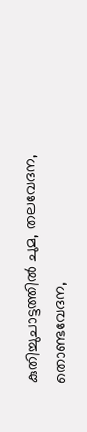കുതിച്ചുചാട്ടത്തിൽ ചുമ, തലവേദന, തൊണ്ടവേദന,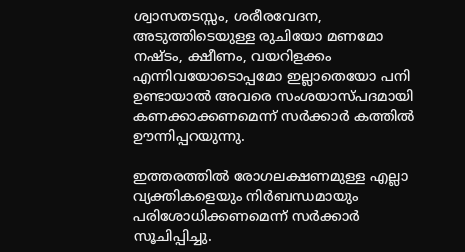ശ്വാസതടസ്സം, ശരീരവേദന, അടുത്തിടെയുള്ള രുചിയോ മണമോ നഷ്ടം, ക്ഷീണം, വയറിളക്കം എന്നിവയോടൊപ്പമോ ഇല്ലാതെയോ പനി ഉണ്ടായാൽ അവരെ സംശയാസ്പദമായി കണക്കാക്കണമെന്ന് സർക്കാർ കത്തിൽ ഊന്നിപ്പറയുന്നു.

ഇത്തരത്തില്‍ രോഗലക്ഷണമുള്ള എല്ലാ വ്യക്തികളെയും നിർബന്ധമായും പരിശോധിക്കണമെന്ന് സർക്കാർ സൂചിപ്പിച്ചു.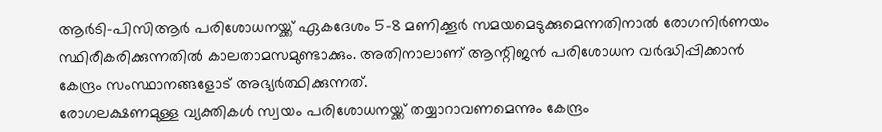ആർടി-പിസിആർ പരിശോധനയ്ക്ക് ഏകദേശം 5-8 മണിക്കൂർ സമയമെടുക്കുമെന്നതിനാല്‍ രോഗനിർണയം സ്ഥിരീകരിക്കുന്നതിൽ കാലതാമസമുണ്ടാക്കും. അതിനാലാണ് ആന്റിജന്‍ പരിശോധന വർദ്ധിപ്പിക്കാന്‍ കേന്ദ്രം സംസ്ഥാനങ്ങളോട് അഭ്യർത്ഥിക്കുന്നത്.
രോഗലക്ഷണമുള്ള വ്യക്തികൾ സ്വയം പരിശോധനയ്ക്ക് തയ്യാറാവണമെന്നും കേന്ദ്രം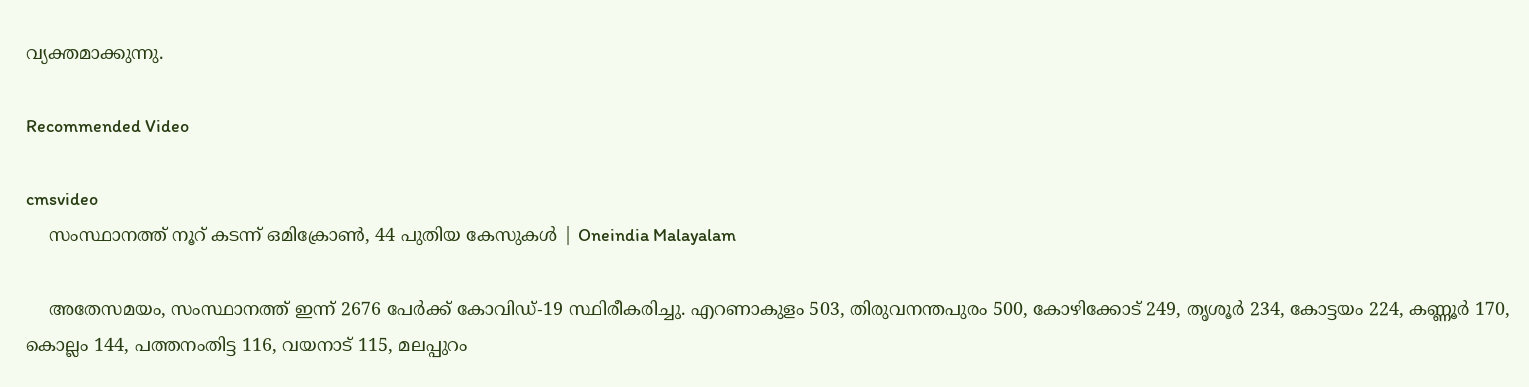വ്യക്തമാക്കുന്നു.

Recommended Video

cmsvideo
    സംസ്ഥാനത്ത് നൂറ് കടന്ന് ഒമിക്രോണ്‍, 44 പുതിയ കേസുകള്‍ | Oneindia Malayalam

    അതേസമയം, സംസ്ഥാനത്ത് ഇന്ന് 2676 പേര്‍ക്ക് കോവിഡ്-19 സ്ഥിരീകരിച്ചു. എറണാകുളം 503, തിരുവനന്തപുരം 500, കോഴിക്കോട് 249, തൃശൂര്‍ 234, കോട്ടയം 224, കണ്ണൂര്‍ 170, കൊല്ലം 144, പത്തനംതിട്ട 116, വയനാട് 115, മലപ്പുറം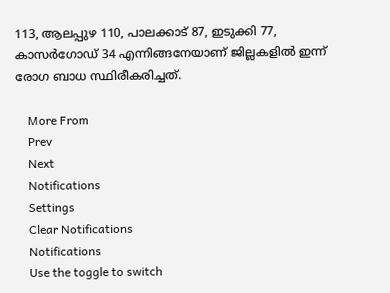113, ആലപ്പുഴ 110, പാലക്കാട് 87, ഇടുക്കി 77, കാസര്‍ഗോഡ് 34 എന്നിങ്ങനേയാണ് ജില്ലകളില്‍ ഇന്ന് രോഗ ബാധ സ്ഥിരീകരിച്ചത്.

    More From
    Prev
    Next
    Notifications
    Settings
    Clear Notifications
    Notifications
    Use the toggle to switch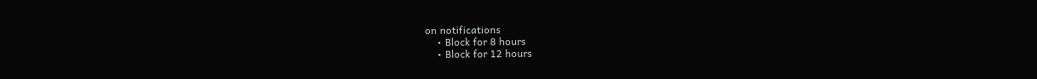on notifications
    • Block for 8 hours
    • Block for 12 hours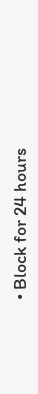• Block for 24 hours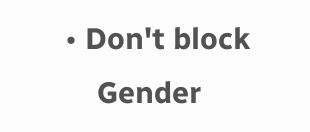• Don't block
    Gender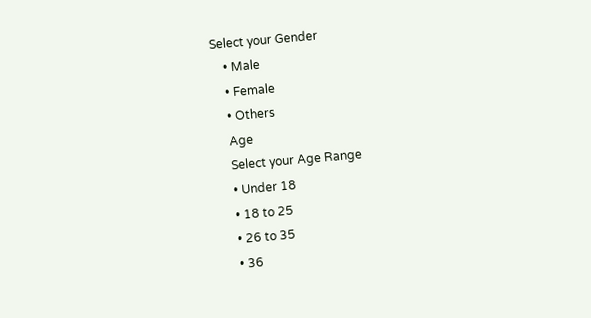Select your Gender
    • Male
    • Female
    • Others
    Age
    Select your Age Range
    • Under 18
    • 18 to 25
    • 26 to 35
    • 36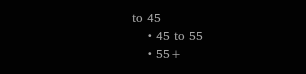to 45
    • 45 to 55
    • 55+